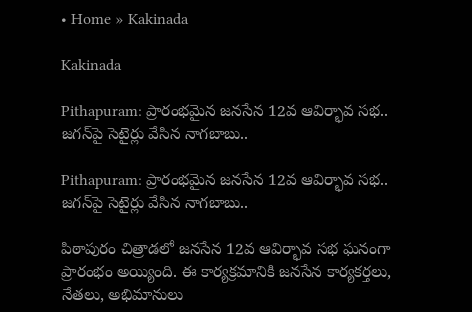• Home » Kakinada

Kakinada

Pithapuram: ప్రారంభమైన జనసేన 12వ ఆవిర్భావ సభ.. జగన్‌పై సెటైర్లు వేసిన నాగబాబు..

Pithapuram: ప్రారంభమైన జనసేన 12వ ఆవిర్భావ సభ.. జగన్‌పై సెటైర్లు వేసిన నాగబాబు..

పిఠాపురం చిత్రాడలో జనసేన 12వ ఆవిర్భావ సభ ఘనంగా ప్రారంభం అయ్యింది. ఈ కార్యక్రమానికి జనసేన కార్యకర్తలు, నేతలు, అభిమానులు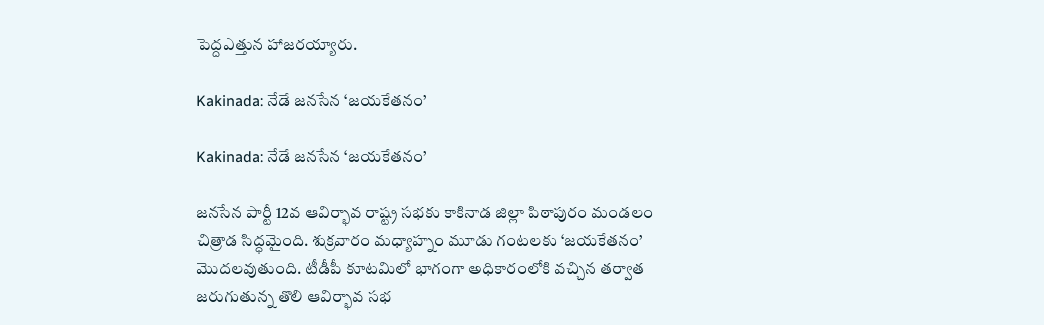పెద్దఎత్తున హాజరయ్యారు.

Kakinada: నేడే జనసేన ‘జయకేతనం’

Kakinada: నేడే జనసేన ‘జయకేతనం’

జనసేన పార్టీ 12వ ఆవిర్భావ రాష్ట్ర సభకు కాకినాడ జిల్లా పిఠాపురం మండలం చిత్రాడ సిద్ధమైంది. శుక్రవారం మధ్యాహ్నం మూడు గంటలకు ‘జయకేతనం’ మొదలవుతుంది. టీడీపీ కూటమిలో భాగంగా అధికారంలోకి వచ్చిన తర్వాత జరుగుతున్న తొలి ఆవిర్భావ సభ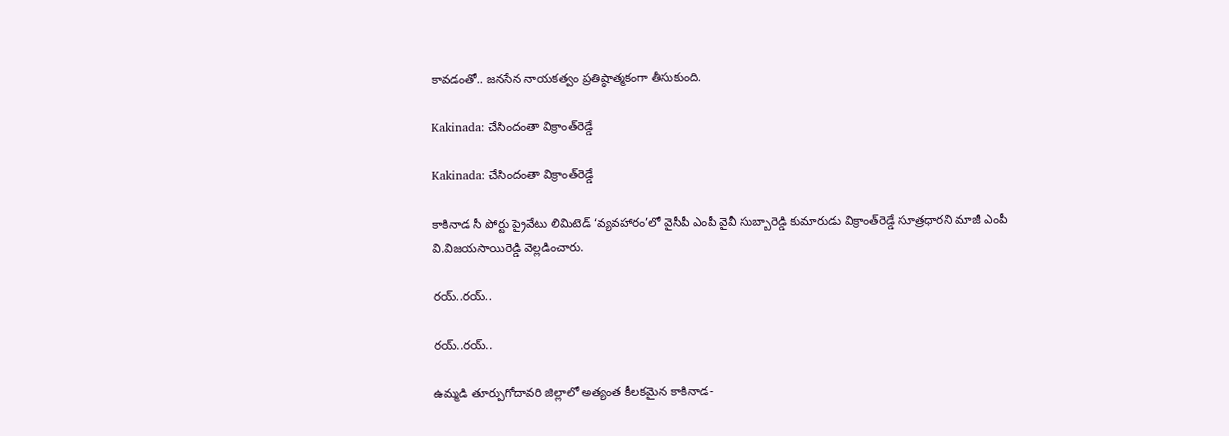కావడంతో.. జనసేన నాయకత్వం ప్రతిష్ఠాత్మకంగా తీసుకుంది.

Kakinada: చేసిందంతా విక్రాంత్‌రెడ్డే

Kakinada: చేసిందంతా విక్రాంత్‌రెడ్డే

కాకినాడ సీ పోర్టు ప్రైవేటు లిమిటెడ్‌ ‘వ్యవహారం’లో వైసీపీ ఎంపీ వైవీ సుబ్బారెడ్డి కుమారుడు విక్రాంత్‌రెడ్డే సూత్రధారని మాజీ ఎంపీ వి.విజయసాయిరెడ్డి వెల్లడించారు.

రయ్‌..రయ్‌..

రయ్‌..రయ్‌..

ఉమ్మడి తూర్పుగోదావరి జిల్లాలో అత్యంత కీలకమైన కాకినాడ-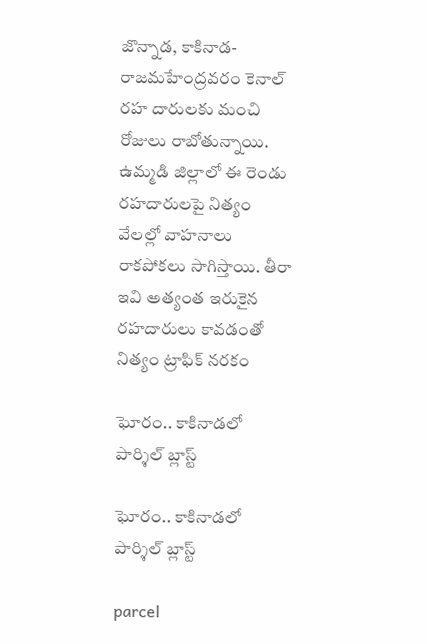జొన్నాడ, కాకినాడ-రాజమహేంద్రవరం కెనాల్‌ రహ దారులకు మంచి రోజులు రాబోతున్నాయి. ఉమ్మడి జిల్లాలో ఈ రెండు రహదారులపై నిత్యం వేలల్లో వాహనాలు రాకపోకలు సాగిస్తాయి. తీరా ఇవి అత్యంత ఇరుకైన రహదారులు కావడంతో నిత్యం ట్రాఫిక్‌ నరకం

ఘోరం.. కాకినాడలో పార్శిల్ బ్లాస్ట్

ఘోరం.. కాకినాడలో పార్శిల్ బ్లాస్ట్

parcel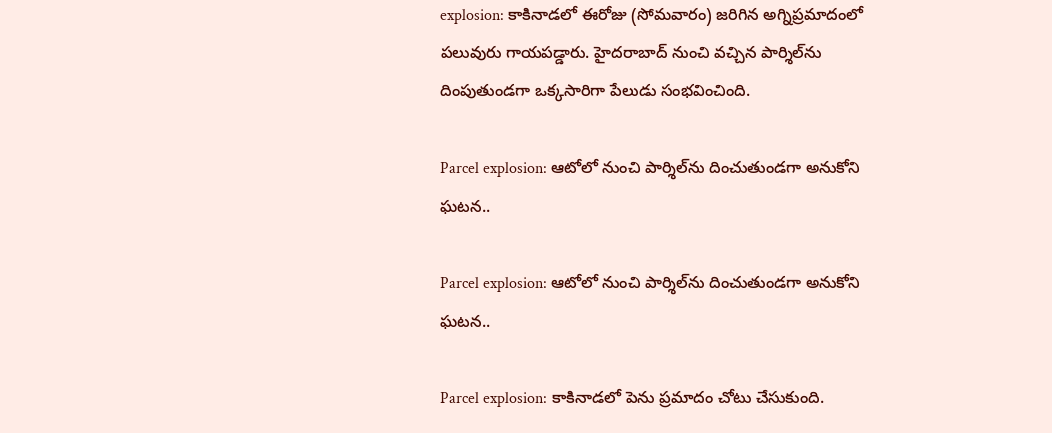explosion: కాకినాడలో ఈరోజు (సోమవారం) జరిగిన అగ్నిప్రమాదంలో పలువురు గాయపడ్డారు. హైదరాబాద్ నుంచి వచ్చిన పార్శిల్‌ను దింపుతుండగా ఒక్కసారిగా పేలుడు సంభవించింది.

Parcel explosion: ఆటోలో నుంచి పార్శిల్‌ను దించుతుండగా అనుకోని ఘటన..

Parcel explosion: ఆటోలో నుంచి పార్శిల్‌ను దించుతుండగా అనుకోని ఘటన..

Parcel explosion: కాకినాడలో పెను ప్రమాదం చోటు చేసుకుంది.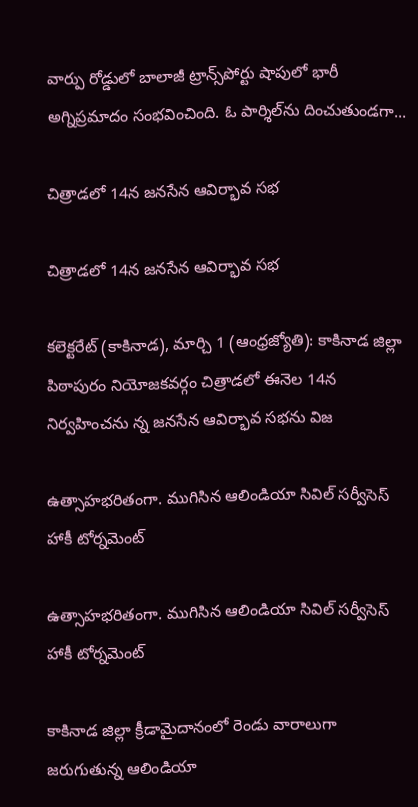వార్పు రోడ్డులో బాలాజీ ట్రాన్స్‌పోర్టు షాపులో భారీ అగ్నిప్రమాదం సంభవించింది. ఓ పార్శిల్‌ను దించుతుండగా...

చిత్రాడలో 14న జనసేన ఆవిర్భావ సభ

చిత్రాడలో 14న జనసేన ఆవిర్భావ సభ

కలెక్టరేట్‌ (కాకినాడ), మార్చి 1 (ఆంధ్రజ్యోతి): కాకినాడ జిల్లా పిఠాపురం నియోజకవర్గం చిత్రాడలో ఈనెల 14న నిర్వహించను న్న జనసేన ఆవిర్భావ సభను విజ

ఉత్సాహభరితంగా. ముగిసిన ఆలిండియా సివిల్‌ సర్వీసెస్‌ హాకీ టోర్నమెంట్‌

ఉత్సాహభరితంగా. ముగిసిన ఆలిండియా సివిల్‌ సర్వీసెస్‌ హాకీ టోర్నమెంట్‌

కాకినాడ జిల్లా క్రీడామైదానంలో రెండు వారాలుగా జరుగుతున్న ఆలిండియా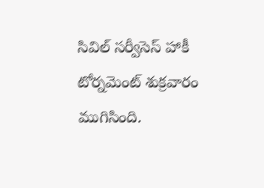సివిల్‌ సర్వీసెస్‌ హాకీ టోర్నమెంట్‌ శుక్రవారం ముగిసింది.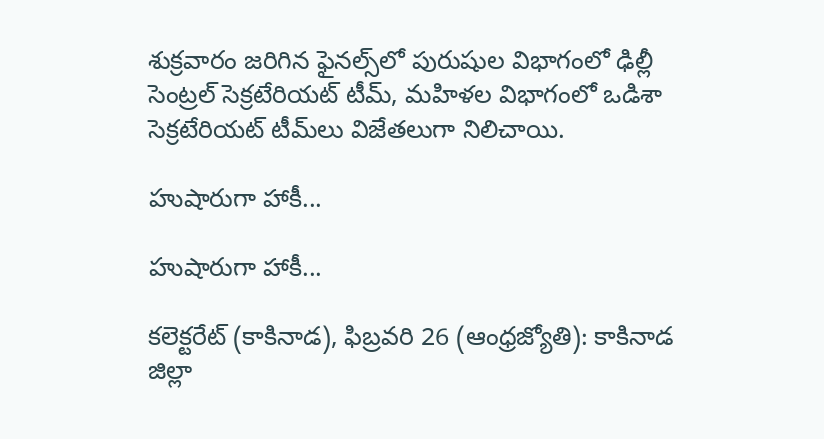శుక్రవారం జరిగిన ఫైనల్స్‌లో పురుషుల విభాగంలో ఢిల్లీ సెంట్రల్‌ సెక్రటేరియట్‌ టీమ్‌, మహిళల విభాగంలో ఒడిశా సెక్రటేరియట్‌ టీమ్‌లు విజేతలుగా నిలిచాయి.

హుషారుగా హాకీ...

హుషారుగా హాకీ...

కలెక్టరేట్‌ (కాకినాడ), ఫిబ్రవరి 26 (ఆంధ్రజ్యోతి): కాకినాడ జిల్లా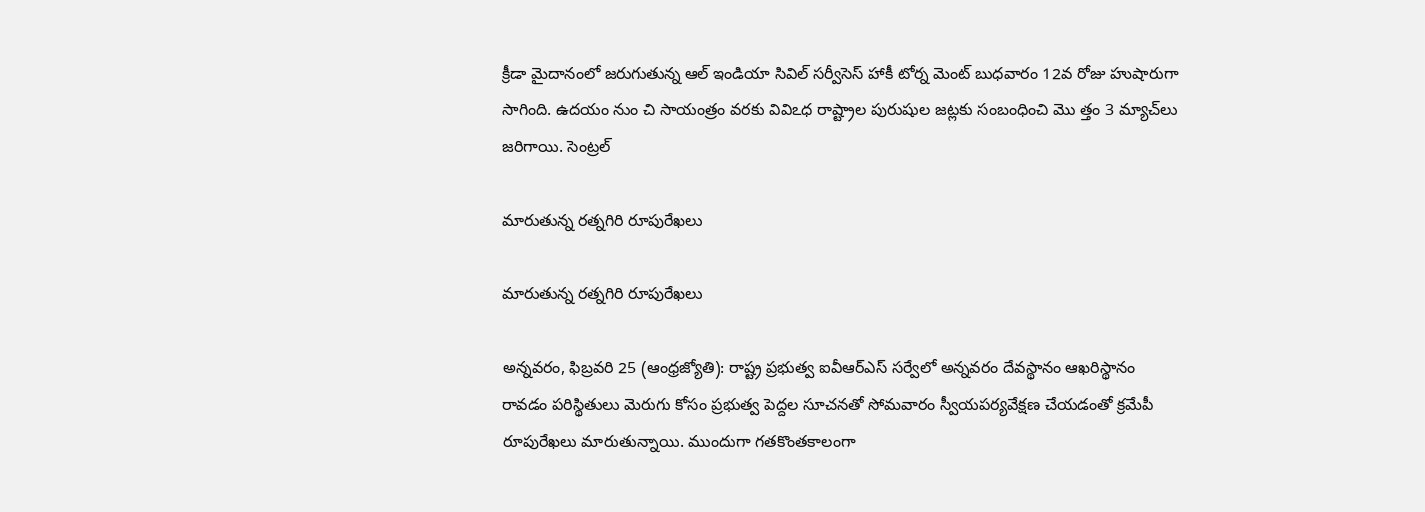క్రీడా మైదానంలో జరుగుతున్న ఆల్‌ ఇండియా సివిల్‌ సర్వీసెస్‌ హాకీ టోర్న మెంట్‌ బుధవారం 12వ రోజు హుషారుగా సాగింది. ఉదయం నుం చి సాయంత్రం వరకు వివిఽధ రాష్ట్రాల పురుషుల జట్లకు సంబంధించి మొ త్తం 3 మ్యాచ్‌లు జరిగాయి. సెంట్రల్‌

మారుతున్న రత్నగిరి రూపురేఖలు

మారుతున్న రత్నగిరి రూపురేఖలు

అన్నవరం, ఫిబ్రవరి 25 (ఆంధ్రజ్యోతి): రాష్ట్ర ప్రభుత్వ ఐవీఆర్‌ఎస్‌ సర్వేలో అన్నవరం దేవస్థానం ఆఖరిస్థానం రావడం పరిస్థితులు మెరుగు కోసం ప్రభుత్వ పెద్దల సూచనతో సోమవారం స్వీయపర్యవేక్షణ చేయడంతో క్రమేపీ రూపురేఖలు మారుతున్నాయి. ముందుగా గతకొంతకాలంగా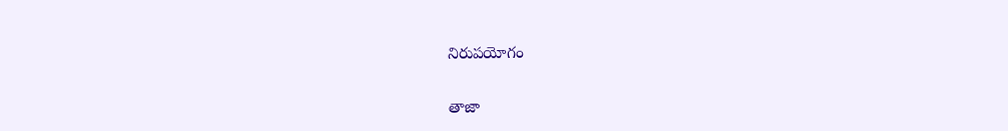నిరుపయోగం

తాజా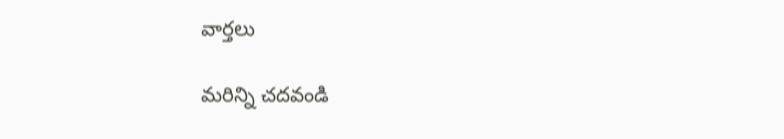వార్తలు

మరిన్ని చదవండి